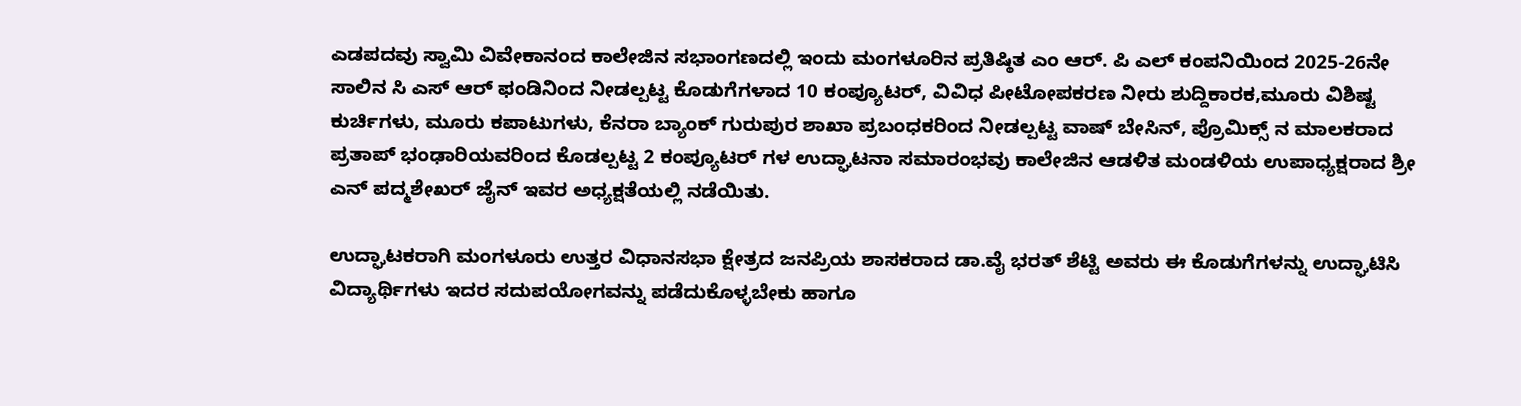ಎಡಪದವು ಸ್ವಾಮಿ ವಿವೇಕಾನಂದ ಕಾಲೇಜಿನ ಸಭಾಂಗಣದಲ್ಲಿ ಇಂದು ಮಂಗಳೂರಿನ ಪ್ರತಿಷ್ಠಿತ ಎಂ ಆರ್. ಪಿ ಎಲ್ ಕಂಪನಿಯಿಂದ 2025-26ನೇ ಸಾಲಿನ ಸಿ ಎಸ್ ಆರ್ ಫಂಡಿನಿಂದ ನೀಡಲ್ಪಟ್ಟ ಕೊಡುಗೆಗಳಾದ 10 ಕಂಪ್ಯೂಟರ್, ವಿವಿಧ ಪೀಟೋಪಕರಣ ನೀರು ಶುದ್ದಿಕಾರಕ,ಮೂರು ವಿಶಿಷ್ಟ ಕುರ್ಚಿಗಳು, ಮೂರು ಕಪಾಟುಗಳು, ಕೆನರಾ ಬ್ಯಾಂಕ್ ಗುರುಪುರ ಶಾಖಾ ಪ್ರಬಂಧಕರಿಂದ ನೀಡಲ್ಪಟ್ಟ ವಾಷ್ ಬೇಸಿನ್, ಪ್ರೊಮಿಕ್ಸ್ ನ ಮಾಲಕರಾದ ಪ್ರತಾಪ್ ಭಂಢಾರಿಯವರಿಂದ ಕೊಡಲ್ಪಟ್ಟ 2 ಕಂಪ್ಯೂಟರ್ ಗಳ ಉದ್ಘಾಟನಾ ಸಮಾರಂಭವು ಕಾಲೇಜಿನ ಆಡಳಿತ ಮಂಡಳಿಯ ಉಪಾಧ್ಯಕ್ಷರಾದ ಶ್ರೀ ಎನ್ ಪದ್ಮಶೇಖರ್ ಜೈನ್ ಇವರ ಅಧ್ಯಕ್ಷತೆಯಲ್ಲಿ ನಡೆಯಿತು.

ಉದ್ಘಾಟಕರಾಗಿ ಮಂಗಳೂರು ಉತ್ತರ ವಿಧಾನಸಭಾ ಕ್ಷೇತ್ರದ ಜನಪ್ರಿಯ ಶಾಸಕರಾದ ಡಾ.ವೈ ಭರತ್ ಶೆಟ್ಟಿ ಅವರು ಈ ಕೊಡುಗೆಗಳನ್ನು ಉದ್ಘಾಟಿಸಿ ವಿದ್ಯಾರ್ಥಿಗಳು ಇದರ ಸದುಪಯೋಗವನ್ನು ಪಡೆದುಕೊಳ್ಳಬೇಕು ಹಾಗೂ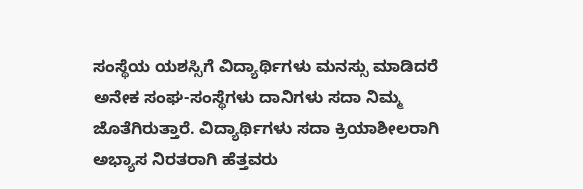ಸಂಸ್ಥೆಯ ಯಶಸ್ಸಿಗೆ ವಿದ್ಯಾರ್ಥಿಗಳು ಮನಸ್ಸು ಮಾಡಿದರೆ ಅನೇಕ ಸಂಘ-ಸಂಸ್ಥೆಗಳು ದಾನಿಗಳು ಸದಾ ನಿಮ್ಮ ಜೊತೆಗಿರುತ್ತಾರೆ. ವಿದ್ಯಾರ್ಥಿಗಳು ಸದಾ ಕ್ರಿಯಾಶೀಲರಾಗಿ ಅಭ್ಯಾಸ ನಿರತರಾಗಿ ಹೆತ್ತವರು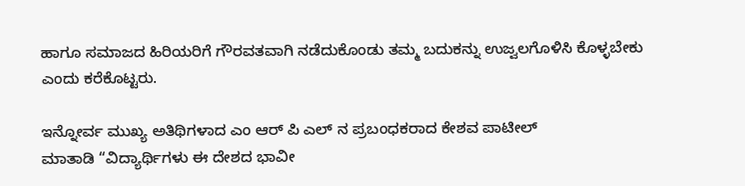ಹಾಗೂ ಸಮಾಜದ ಹಿರಿಯರಿಗೆ ಗೌರವತವಾಗಿ ನಡೆದುಕೊಂಡು ತಮ್ಮ ಬದುಕನ್ನು ಉಜ್ವಲಗೊಳಿಸಿ ಕೊಳ್ಳಬೇಕು ಎಂದು ಕರೆಕೊಟ್ಟರು.

ಇನ್ನೋರ್ವ ಮುಖ್ಯ ಅತಿಥಿಗಳಾದ ಎಂ ಆರ್ ಪಿ ಎಲ್ ನ ಪ್ರಬಂಧಕರಾದ ಕೇಶವ ಪಾಟೀಲ್
ಮಾತಾಡಿ “ವಿದ್ಯಾರ್ಥಿಗಳು ಈ ದೇಶದ ಭಾವೀ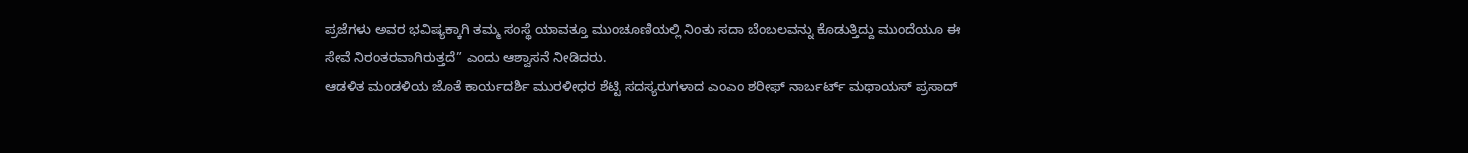ಪ್ರಜೆಗಳು ಅವರ ಭವಿಷ್ಯಕ್ಕಾಗಿ ತಮ್ಮ ಸಂಸ್ಥೆ ಯಾವತ್ತೂ ಮುಂಚೂಣಿಯಲ್ಲಿ ನಿಂತು ಸದಾ ಬೆಂಬಲವನ್ನು ಕೊಡುತ್ತಿದ್ದು ಮುಂದೆಯೂ ಈ ಸೇವೆ ನಿರಂತರವಾಗಿರುತ್ತದೆ” ಎಂದು ಆಶ್ವಾಸನೆ ನೀಡಿದರು.
ಆಡಳಿತ ಮಂಡಳಿಯ ಜೊತೆ ಕಾರ್ಯದರ್ಶಿ ಮುರಳೀಧರ ಶೆಟ್ಟಿ ಸದಸ್ಯರುಗಳಾದ ಎಂಎಂ ಶರೀಫ್ ನಾರ್ಬರ್ಟ್ ಮಥಾಯಸ್ ಪ್ರಸಾದ್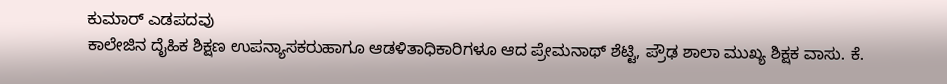ಕುಮಾರ್ ಎಡಪದವು
ಕಾಲೇಜಿನ ದೈಹಿಕ ಶಿಕ್ಷಣ ಉಪನ್ಯಾಸಕರುಹಾಗೂ ಆಡಳಿತಾಧಿಕಾರಿಗಳೂ ಆದ ಪ್ರೇಮನಾಥ್ ಶೆಟ್ಟಿ, ಪ್ರೌಢ ಶಾಲಾ ಮುಖ್ಯ ಶಿಕ್ಷಕ ವಾಸು. ಕೆ.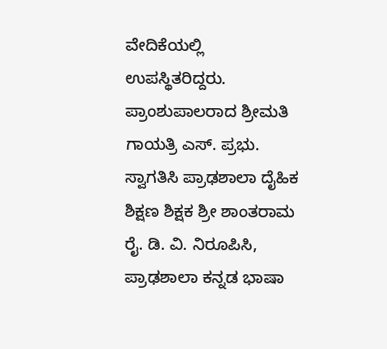ವೇದಿಕೆಯಲ್ಲಿ ಉಪಸ್ಥಿತರಿದ್ದರು. ಪ್ರಾಂಶುಪಾಲರಾದ ಶ್ರೀಮತಿ ಗಾಯತ್ರಿ ಎಸ್. ಪ್ರಭು. ಸ್ವಾಗತಿಸಿ ಪ್ರಾಢಶಾಲಾ ದೈಹಿಕ ಶಿಕ್ಷಣ ಶಿಕ್ಷಕ ಶ್ರೀ ಶಾಂತರಾಮ ರೈ. ಡಿ. ವಿ. ನಿರೂಪಿಸಿ, ಪ್ರಾಢಶಾಲಾ ಕನ್ನಡ ಭಾಷಾ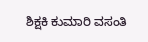ಶಿಕ್ಷಕಿ ಕುಮಾರಿ ವಸಂತಿ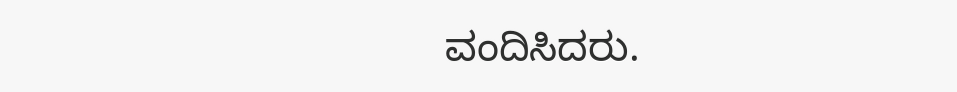ವಂದಿಸಿದರು.